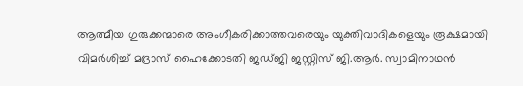ആത്മീയ ഗുരുക്കന്മാരെ അംഗീകരിക്കാത്തവരെയും യുക്തിവാദികളെയും രൂക്ഷമായി വിമർശിച്ച് മദ്രാസ് ഹൈക്കോടതി ജഡ്ജി ജസ്റ്റിസ് ജി.ആർ. സ്വാമിനാഥൻ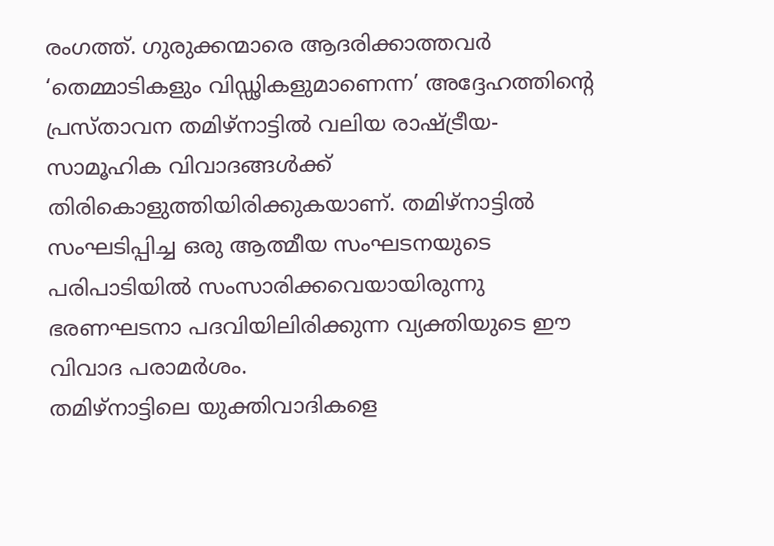രംഗത്ത്. ഗുരുക്കന്മാരെ ആദരിക്കാത്തവർ ‘തെമ്മാടികളും വിഡ്ഢികളുമാണെന്ന’ അദ്ദേഹത്തിന്റെ പ്രസ്താവന തമിഴ്നാട്ടിൽ വലിയ രാഷ്ട്രീയ-സാമൂഹിക വിവാദങ്ങൾക്ക് തിരികൊളുത്തിയിരിക്കുകയാണ്. തമിഴ്നാട്ടിൽ സംഘടിപ്പിച്ച ഒരു ആത്മീയ സംഘടനയുടെ പരിപാടിയിൽ സംസാരിക്കവെയായിരുന്നു ഭരണഘടനാ പദവിയിലിരിക്കുന്ന വ്യക്തിയുടെ ഈ വിവാദ പരാമർശം.
തമിഴ്നാട്ടിലെ യുക്തിവാദികളെ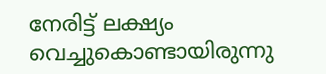നേരിട്ട് ലക്ഷ്യം വെച്ചുകൊണ്ടായിരുന്നു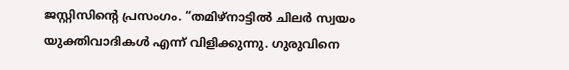ജസ്റ്റിസിന്റെ പ്രസംഗം. “തമിഴ്നാട്ടിൽ ചിലർ സ്വയം യുക്തിവാദികൾ എന്ന് വിളിക്കുന്നു. ഗുരുവിനെ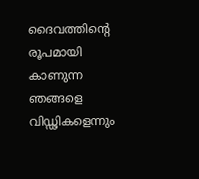ദൈവത്തിന്റെ രൂപമായി കാണുന്ന ഞങ്ങളെ വിഡ്ഢികളെന്നും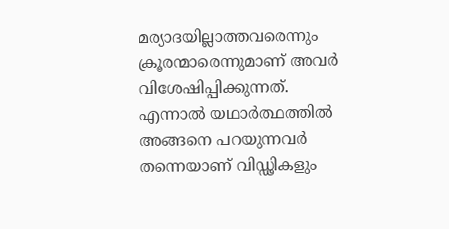മര്യാദയില്ലാത്തവരെന്നും ക്രൂരന്മാരെന്നുമാണ് അവർ വിശേഷിപ്പിക്കുന്നത്. എന്നാൽ യഥാർത്ഥത്തിൽ അങ്ങനെ പറയുന്നവർ തന്നെയാണ് വിഡ്ഢികളും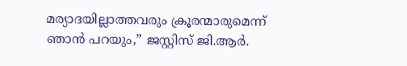മര്യാദയില്ലാത്തവരും ക്രൂരന്മാരുമെന്ന് ഞാൻ പറയും,” ജസ്റ്റിസ് ജി.ആർ.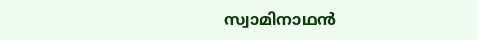സ്വാമിനാഥൻ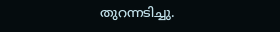തുറന്നടിച്ചു.